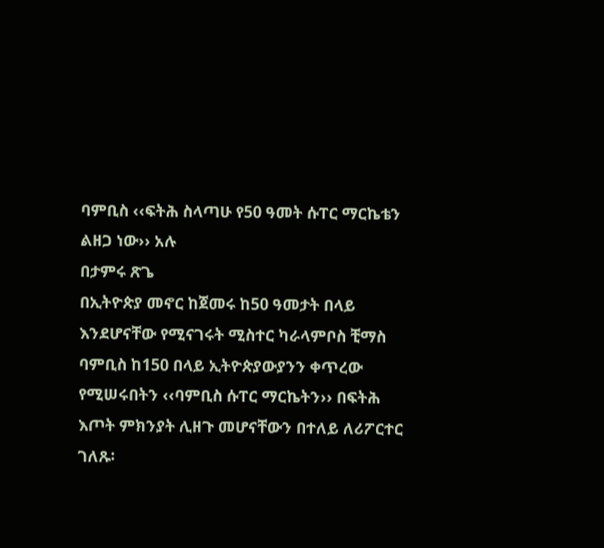ባምቢስ ‹‹ፍትሕ ስላጣሁ የ50 ዓመት ሱፐር ማርኬቴን ልዘጋ ነው›› አሉ
በታምሩ ጽጌ
በኢትዮጵያ መኖር ከጀመሩ ከ50 ዓመታት በላይ እንደሆናቸው የሚናገሩት ሚስተር ካራላምቦስ ቺማስ ባምቢስ ከ150 በላይ ኢትዮጵያውያንን ቀጥረው የሚሠሩበትን ‹‹ባምቢስ ሱፐር ማርኬትን›› በፍትሕ እጦት ምክንያት ሊዘጉ መሆናቸውን በተለይ ለሪፖርተር ገለጹ፡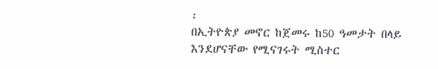፡
በኢትዮጵያ መኖር ከጀመሩ ከ50 ዓመታት በላይ እንደሆናቸው የሚናገሩት ሚስተር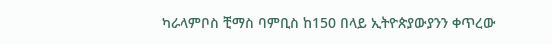ካራላምቦስ ቺማስ ባምቢስ ከ150 በላይ ኢትዮጵያውያንን ቀጥረው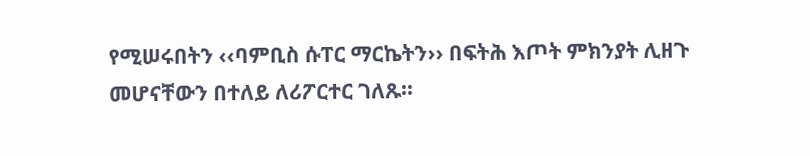የሚሠሩበትን ‹‹ባምቢስ ሱፐር ማርኬትን›› በፍትሕ እጦት ምክንያት ሊዘጉ መሆናቸውን በተለይ ለሪፖርተር ገለጹ፡፡